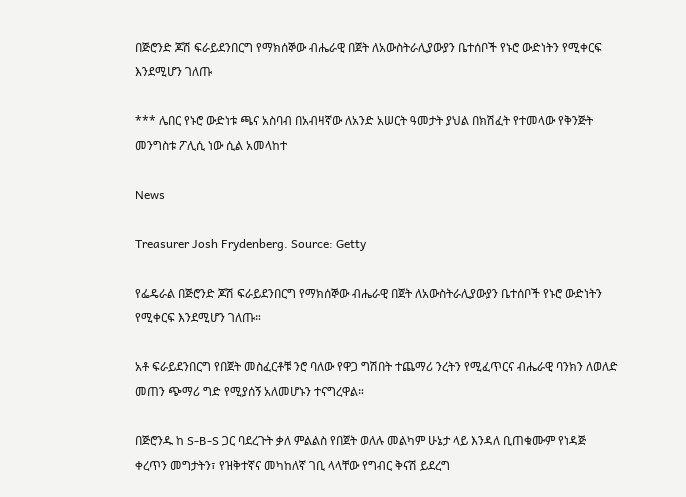በጅሮንድ ጆሽ ፍራይደንበርግ የማክሰኞው ብሔራዊ በጀት ለአውስትራሊያውያን ቤተሰቦች የኑሮ ውድነትን የሚቀርፍ እንደሚሆን ገለጡ

*** ሌበር የኑሮ ውድነቱ ጫና አስባብ በአብዛኛው ለአንድ አሠርት ዓመታት ያህል በክሽፈት የተመላው የቅንጅት መንግስቱ ፖሊሲ ነው ሲል አመላከተ

News

Treasurer Josh Frydenberg. Source: Getty

የፌዴራል በጅሮንድ ጆሽ ፍራይደንበርግ የማክሰኞው ብሔራዊ በጀት ለአውስትራሊያውያን ቤተሰቦች የኑሮ ውድነትን የሚቀርፍ እንደሚሆን ገለጡ።

አቶ ፍራይደንበርግ የበጀት መስፈርቶቹ ንሮ ባለው የዋጋ ግሽበት ተጨማሪ ንረትን የሚፈጥርና ብሔራዊ ባንክን ለወለድ መጠን ጭማሪ ግድ የሚያሰኝ አለመሆኑን ተናግረዋል።

በጅሮንዱ ከ S-B-S ጋር ባደረጉት ቃለ ምልልስ የበጀት ወለሉ መልካም ሁኔታ ላይ እንዳለ ቢጠቁሙም የነዳጅ ቀረጥን መግታትን፣ የዝቅተኛና መካከለኛ ገቢ ላላቸው የግብር ቅናሽ ይደረግ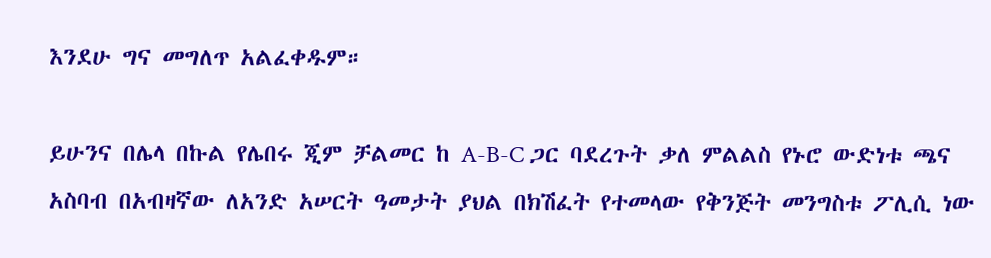እንደሁ ግና መግለጥ አልፈቀዱም።

ይሁንና በሌላ በኩል የሌበሩ ጂም ቻልመር ከ A-B-C ጋር ባደረጉት ቃለ ምልልስ የኑሮ ውድነቱ ጫና አስባብ በአብዛኛው ለአንድ አሠርት ዓመታት ያህል በክሽፈት የተመላው የቅንጅት መንግስቱ ፖሊሲ ነው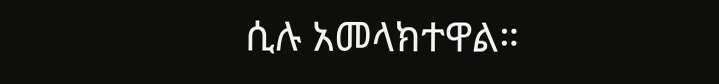ሲሉ አመላክተዋል።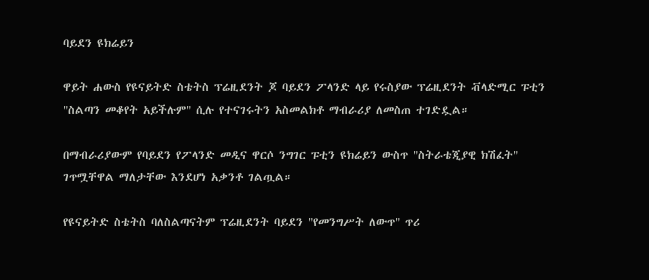ባይደን ዩክሬይን

ዋይት ሐውስ የዩናይትድ ስቴትስ ፕሬዚደንት ጆ ባይደን ፖላንድ ላይ የሩስያው ፕሬዚደንት ቭላድሚር ፑቲን "ስልጣን መቆየት አይችሉም" ሲሉ የተናገሩትን አስመልክቶ ማብራሪያ ለመስጠ ተገድዷል።

በማብራሪያውም የባይደን የፖላንድ መዲና ዋርሶ ንግገር ፑቲን ዩክሬይን ውስጥ "ስትራቴጂያዊ ክሽፈት" ገጥሟቸዋል ማለታቸው እንደሆነ አቃንቶ ገልጧል።

የዩናይትድ ስቴትስ ባለስልጣናትም ፕሬዚደንት ባይደን "የመንግሥት ለውጥ" ጥሪ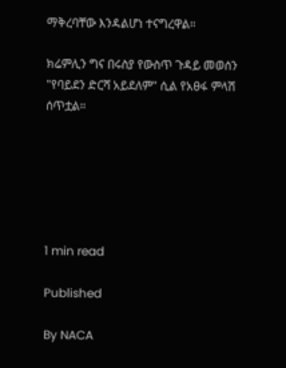ማቅረባቸው እንዳልሆነ ተናግረዋል።

ክሬምሊን ግና በሩስያ የውስጥ ጉዳይ መወሰን "የባይደን ድርሻ አይደለም" ሲል የአፀፋ ምላሽ ሰጥቷል።






1 min read

Published

By NACA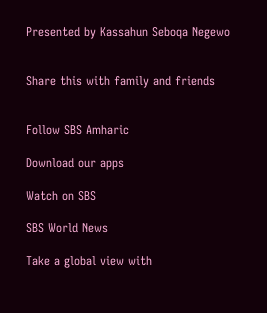Presented by Kassahun Seboqa Negewo


Share this with family and friends


Follow SBS Amharic

Download our apps

Watch on SBS

SBS World News

Take a global view with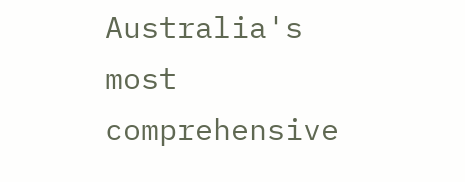Australia's most comprehensive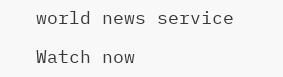world news service

Watch now